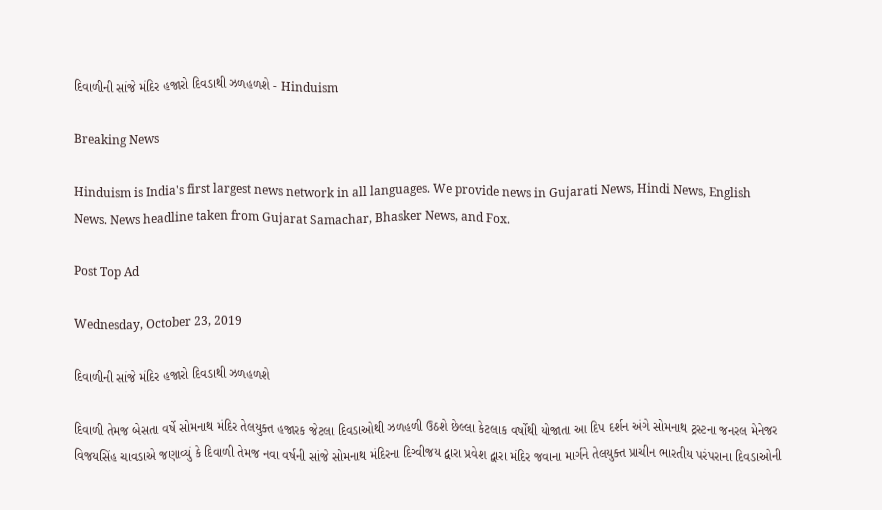દિવાળીની સાંજે મંદિર હજારો દિવડાથી ઝળહળશે - Hinduism

Breaking News

Hinduism is India's first largest news network in all languages. We provide news in Gujarati News, Hindi News, English News. News headline taken from Gujarat Samachar, Bhasker News, and Fox.

Post Top Ad

Wednesday, October 23, 2019

દિવાળીની સાંજે મંદિર હજારો દિવડાથી ઝળહળશે

દિવાળી તેમજ બેસતા વર્ષે સોમનાથ મંદિર તેલયુક્ત હજારક જેટલા દિવડાઓથી ઝળહળી ઉઠશે છેલ્લા કેટલાક વર્ષોથી યોજાતા આ દિપ દર્શન અંગે સોમનાથ ટ્રસ્ટના જનરલ મેનેજર વિજયસિંહ ચાવડાએ જણાવ્યું કે દિવાળી તેમજ નવા વર્ષની સાંજે સોમનાથ મંદિરના દિગ્વીજય દ્વારા પ્રવેશ દ્વારા મંદિર જવાના માર્ગને તેલયુક્ત પ્રાચીન ભારતીય પરંપરાના દિવડાઓની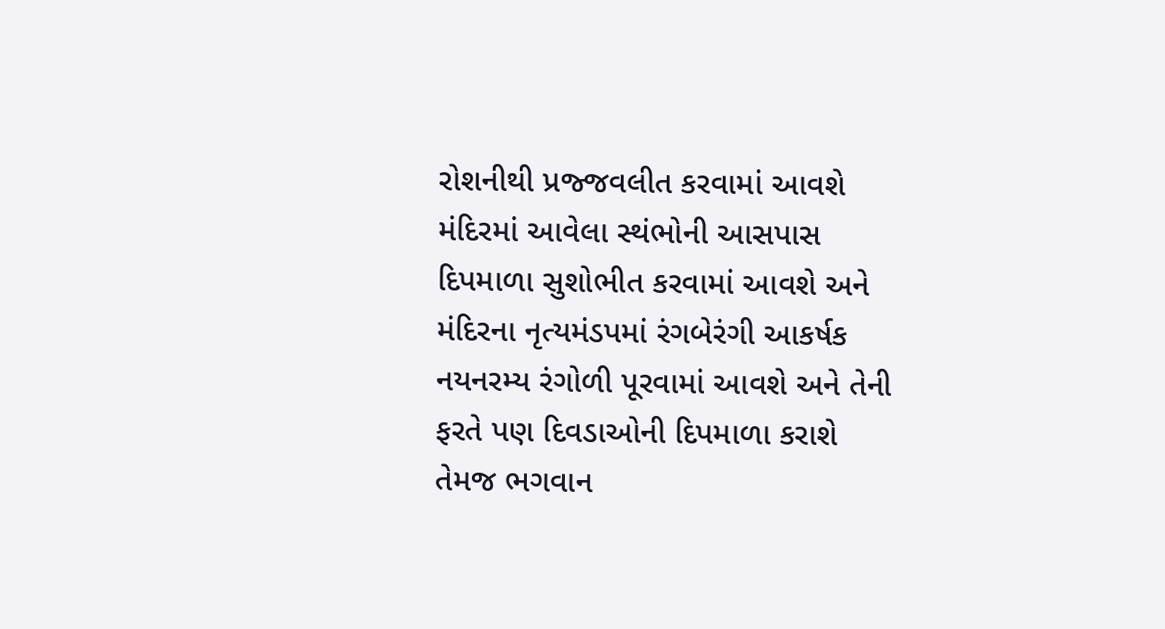રોશનીથી પ્રજ્જવલીત કરવામાં આવશે મંદિરમાં આવેલા સ્થંભોની આસપાસ દિપમાળા સુશોભીત કરવામાં આવશે અને મંદિરના નૃત્યમંડપમાં રંગબેરંગી આકર્ષક નયનરમ્ય રંગોળી પૂરવામાં આવશે અને તેની ફરતે પણ દિવડાઓની દિપમાળા કરાશે તેમજ ભગવાન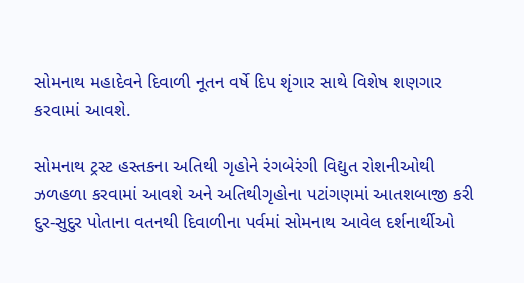સોમનાથ મહાદેવને દિવાળી નૂતન વર્ષે દિપ શૃંગાર સાથે વિશેષ શણગાર કરવામાં આવશે.

સોમનાથ ટ્રસ્ટ હસ્તકના અતિથી ગૃહોને રંગબેરંગી વિદ્યુત રોશનીઓથી ઝળહળા કરવામાં આવશે અને અતિથીગૃહોના પટાંગણમાં આતશબાજી કરી દુર-સુદુર પોતાના વતનથી દિવાળીના પર્વમાં સોમનાથ આવેલ દર્શનાર્થીઓ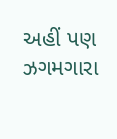અહીં પણ ઝગમગારા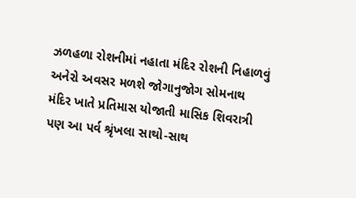ઝળહળા રોશનીમાં નહાતા મંદિર રોશની નિહાળવું અનેરો અવસર મળશે જોગાનુજોગ સોમનાથ મંદિર ખાતે પ્રતિમાસ યોજાતી માસિક શિવરાત્રી પણ આ પર્વ શ્રૃંખલા સાથો-સાથ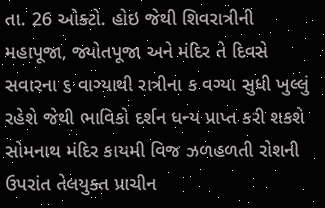તા. 26 ઓક્ટો. હોઇ જેથી શિવરાત્રીની મહાપૂજા, જ્યોતપૂજા અને મંદિર તે દિવસે સવારના ૬ વાગ્યાથી રાત્રીના ક વગ્યા સુધી ખુલ્લું રહેશે જેથી ભાવિકો દર્શન ધન્ય પ્રાપ્ત કરી શકશે સોમનાથ મંદિર કાયમી વિજ ઝળહળતી રોશની ઉપરાંત તેલયુક્ત પ્રાચીન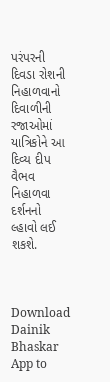પરંપરની દિવડા રોશની નિહાળવાનો દિવાળીની રજાઓમાં યાત્રિકોને આ દિવ્ય દીપ વૈભવ નિહાળવા દર્શનનો લ્હાવો લઈ શકશે.



Download Dainik Bhaskar App to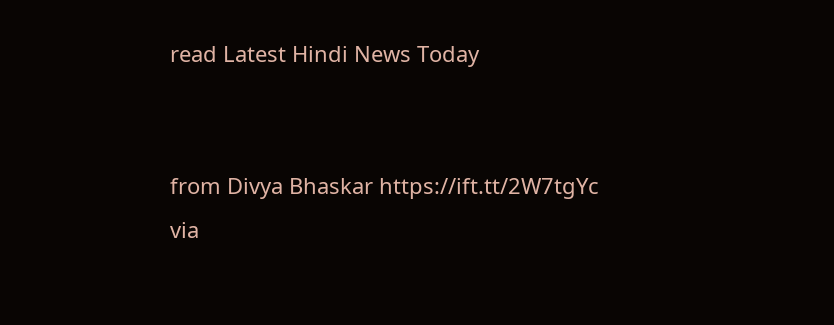read Latest Hindi News Today


from Divya Bhaskar https://ift.tt/2W7tgYc
via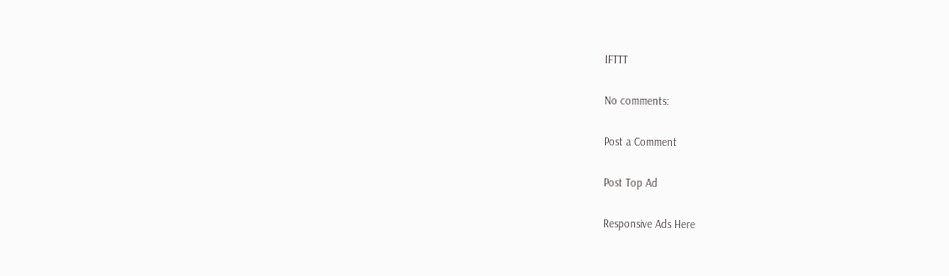IFTTT

No comments:

Post a Comment

Post Top Ad

Responsive Ads Here